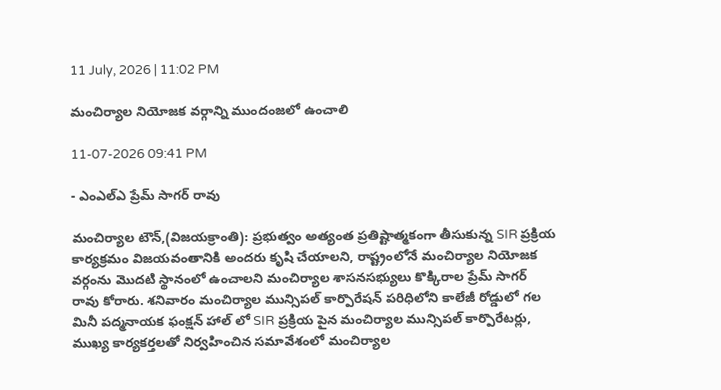11 July, 2026 | 11:02 PM

మంచిర్యాల నియోజక వర్గాన్ని ముందంజలో ఉంచాలి

11-07-2026 09:41 PM

- ఎంఎల్ఎ ప్రేమ్ సాగర్ రావు

మంచిర్యాల టౌన్,(విజయక్రాంతి): ప్రభుత్వం అత్యంత ప్రతిష్టాత్మకంగా తీసుకున్న SIR ప్రక్రియ కార్యక్రమం విజయవంతానికి అందరు కృషి చేయాలని, రాష్ట్రంలోనే మంచిర్యాల నియోజక వర్గంను మొదటి స్థానంలో ఉంచాలని మంచిర్యాల శాసనసభ్యులు కొక్కిరాల ప్రేమ్ సాగర్ రావు కోరారు. శనివారం మంచిర్యాల మున్సిపల్ కార్పొరేషన్ పరిధిలోని కాలేజీ రోడ్డులో గల మినీ పద్మనాయక ఫంక్షన్ హాల్ లో SIR ప్రక్రియ పైన మంచిర్యాల మున్సిపల్ కార్పొరేటర్లు, ముఖ్య కార్యకర్తలతో నిర్వహించిన సమావేశంలో మంచిర్యాల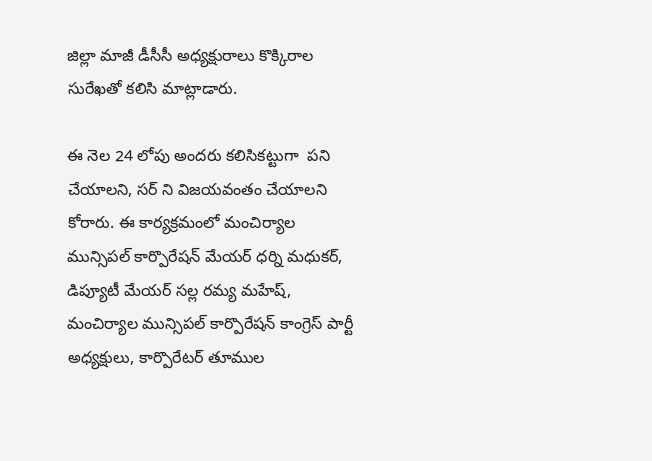జిల్లా మాజీ డీసీసీ అధ్యక్షురాలు కొక్కిరాల సురేఖతో కలిసి మాట్లాడారు.

ఈ నెల 24 లోపు అందరు కలిసికట్టుగా  పని చేయాలని, సర్ ని విజయవంతం చేయాలని కోరారు. ఈ కార్యక్రమంలో మంచిర్యాల మున్సిపల్ కార్పొరేషన్ మేయర్ ధర్ని మధుకర్, డిప్యూటీ మేయర్ సల్ల రమ్య మహేష్, మంచిర్యాల మున్సిపల్ కార్పొరేషన్ కాంగ్రెస్ పార్టీ అధ్యక్షులు, కార్పొరేటర్ తూముల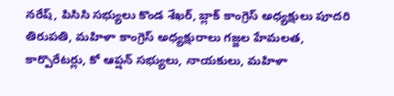నరేష్, పిసిసి సభ్యులు కొండ శేఖర్, బ్లాక్ కాంగ్రెస్ అధ్యక్షులు పూదరి తిరుపతి, మహిళా కాంగ్రెస్ అధ్యక్షురాలు గజ్జల హేమలత, కార్పొరేటర్లు, కో ఆప్షన్ సభ్యులు, నాయకులు, మహిళా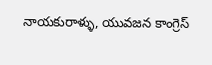నాయకురాళ్ళు, యువజన కాంగ్రెస్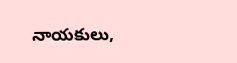నాయకులు,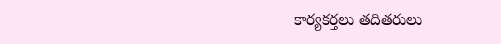కార్యకర్తలు తదితరులు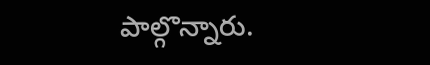పాల్గొన్నారు.